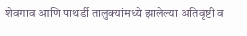शेवगाव आणि पाथर्डी तालुक्यांमध्ये झालेल्या अतिवृष्टी व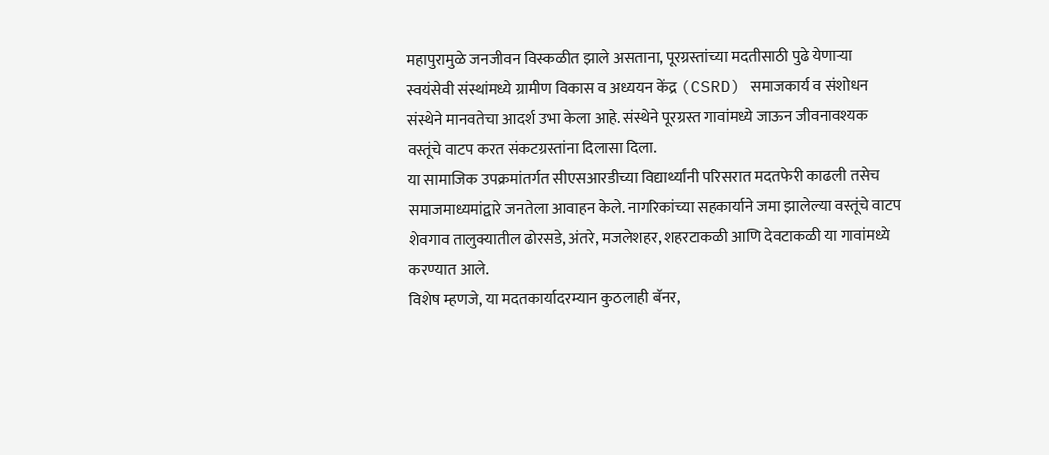महापुरामुळे जनजीवन विस्कळीत झाले असताना, पूरग्रस्तांच्या मदतीसाठी पुढे येणाऱ्या स्वयंसेवी संस्थांमध्ये ग्रामीण विकास व अध्ययन केंद्र (CSRD) समाजकार्य व संशोधन संस्थेने मानवतेचा आदर्श उभा केला आहे. संस्थेने पूरग्रस्त गावांमध्ये जाऊन जीवनावश्यक वस्तूंचे वाटप करत संकटग्रस्तांना दिलासा दिला.
या सामाजिक उपक्रमांतर्गत सीएसआरडीच्या विद्यार्थ्यांनी परिसरात मदतफेरी काढली तसेच समाजमाध्यमांद्वारे जनतेला आवाहन केले. नागरिकांच्या सहकार्याने जमा झालेल्या वस्तूंचे वाटप शेवगाव तालुक्यातील ढोरसडे, अंतरे, मजलेशहर, शहरटाकळी आणि देवटाकळी या गावांमध्ये करण्यात आले.
विशेष म्हणजे, या मदतकार्यादरम्यान कुठलाही बॅनर,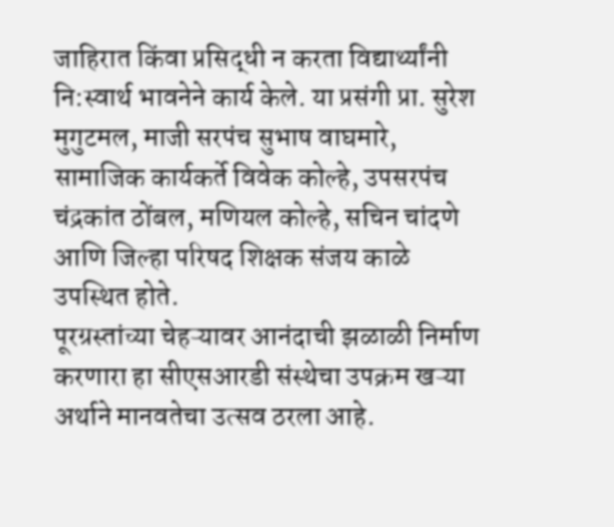जाहिरात किंवा प्रसिद्धी न करता विद्यार्थ्यांनी नि:स्वार्थ भावनेने कार्य केले. या प्रसंगी प्रा. सुरेश मुगुटमल, माजी सरपंच सुभाष वाघमारे, सामाजिक कार्यकर्ते विवेक कोल्हे, उपसरपंच चंद्रकांत ठोंबल, मणियल कोल्हे, सचिन चांदणे आणि जिल्हा परिषद शिक्षक संजय काळे उपस्थित होते.
पूरग्रस्तांच्या चेहऱ्यावर आनंदाची झळाळी निर्माण करणारा हा सीएसआरडी संस्थेचा उपक्रम खऱ्या अर्थाने मानवतेचा उत्सव ठरला आहे.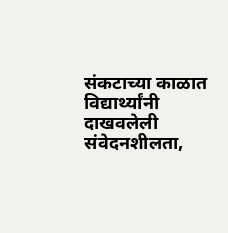संकटाच्या काळात विद्यार्थ्यांनी दाखवलेली संवेदनशीलता,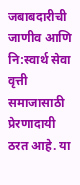जबाबदारीची जाणीव आणि नि:स्वार्थ सेवा वृत्ती समाजासाठी प्रेरणादायी ठरत आहे. या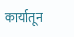कार्यातून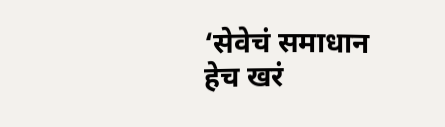‘सेवेचं समाधान हेच खरं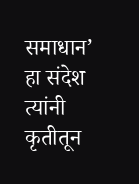समाधान’ हा संदेश त्यांनी कृतीतून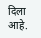दिला आहे.